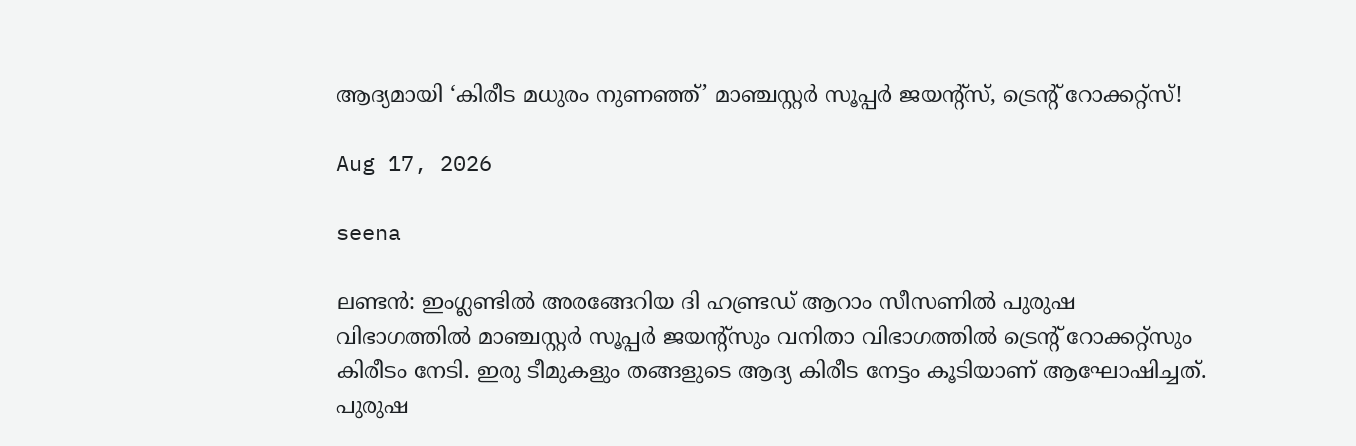ആദ്യമായി ‘കിരീട മധുരം നുണഞ്ഞ്’ മാഞ്ചസ്റ്റർ സൂപ്പർ ജയന്റ്സ്, ട്രെന്റ് റോക്കറ്റ്സ്!

Aug 17, 2026

seena

ലണ്ടൻ: ഇംഗ്ലണ്ടിൽ അരങ്ങേറിയ ദി ഹണ്ട്രഡ് ആറാം സീസണിൽ പുരുഷ വിഭാഗത്തിൽ മാഞ്ചസ്റ്റർ സൂപ്പർ ജയന്റ്സും വനിതാ വിഭാഗത്തിൽ ട്രെന്റ് റോക്കറ്റ്സും കിരീടം നേടി. ഇരു ടീമുകളും തങ്ങളുടെ ആദ്യ കിരീട നേട്ടം കൂടിയാണ് ആഘോഷിച്ചത്. പുരുഷ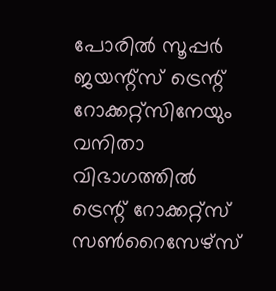പോരിൽ സൂപ്പർ ജയന്റ്സ് ട്രെന്റ് റോക്കറ്റ്സിനേയും വനിതാ വിഭാഗത്തിൽ ട്രെന്റ് റോക്കറ്റ്സ് സൺറൈസേഴ്സ്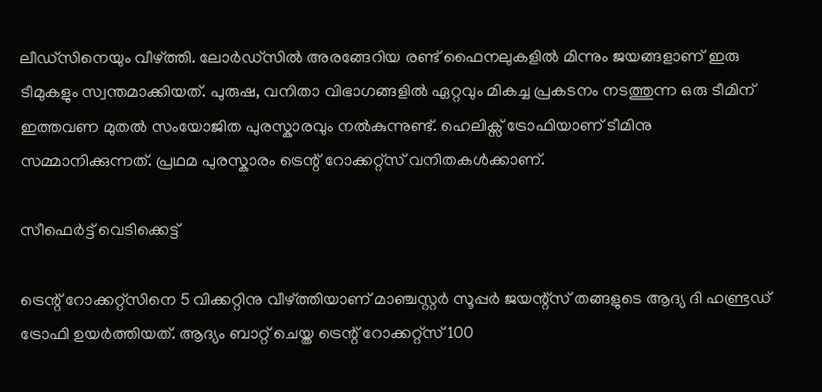ലീഡ്സിനെയും വീഴ്ത്തി. ലോർഡ്സിൽ അരങ്ങേറിയ രണ്ട് ഫൈനലുകളിൽ മിന്നും ജയങ്ങളാണ് ഇരു ടീമുകളും സ്വന്തമാക്കിയത്. പുരുഷ, വനിതാ വിഭാഗങ്ങളിൽ ഏറ്റവും മികച്ച പ്രകടനം നടത്തുന്ന ഒരു ടീമിന് ഇത്തവണ മുതൽ സംയോജിത പുരസ്കാരവും നൽകുന്നുണ്ട്. ഹെലിക്സ് ട്രോഫിയാണ് ടീമിനു സമ്മാനിക്കുന്നത്. പ്രഥമ പുരസ്കാരം ട്രെന്റ് റോക്കറ്റ്സ് വനിതകൾക്കാണ്.

സീഫെർട്ട് വെടിക്കെട്ട്

ട്രെന്റ് റോക്കറ്റ്സിനെ 5 വിക്കറ്റിനു വീഴ്ത്തിയാണ് മാഞ്ചസ്റ്റർ സൂപ്പർ ജയന്റ്സ് തങ്ങളുടെ ആദ്യ ദി ഹണ്ട്രഡ് ട്രോഫി ഉയർത്തിയത്. ആദ്യം ബാറ്റ് ചെയ്ത ട്രെന്റ് റോക്കറ്റ്സ് 100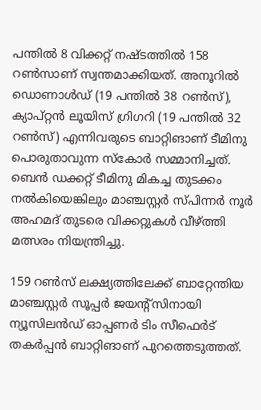പന്തിൽ 8 വിക്കറ്റ് നഷ്ടത്തിൽ 158 റൺസാണ് സ്വന്തമാക്കിയത്. അനൂറിൽ ഡൊണാൾഡ് (19 പന്തിൽ 38 റൺസ്), ക്യാപ്റ്റൻ ലൂയിസ് ഗ്രിഗറി (19 പന്തിൽ 32 റൺസ്) എന്നിവരുടെ ബാറ്റിങാണ് ടീമിനു പൊരുതാവുന്ന സ്കോർ സമ്മാനിച്ചത്. ബെൻ ഡക്കറ്റ് ടീമിനു മികച്ച തുടക്കം നൽകിയെങ്കിലും മാഞ്ചസ്റ്റർ സ്പിന്നർ നൂർ അഹമദ് തുടരെ വിക്കറ്റുകൾ വീഴ്ത്തി മത്സരം നിയന്ത്രിച്ചു.

159 റൺസ് ലക്ഷ്യത്തിലേക്ക് ബാറ്റേന്തിയ മാഞ്ചസ്റ്റർ സൂപ്പർ ജയന്റ്സിനായി ന്യൂസിലൻഡ് ഓപ്പണർ ടിം സീഫെർട് തകർപ്പൻ ബാറ്റിങാണ് പുറത്തെടുത്തത്.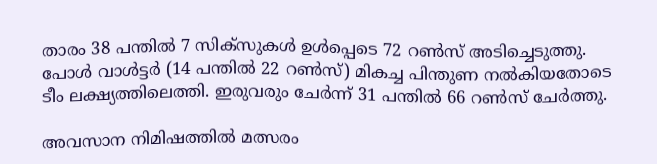താരം 38 പന്തിൽ 7 സിക്സുകൾ ഉൾപ്പെടെ 72 റൺസ് അടിച്ചെടുത്തു. പോൾ വാൾട്ടർ (14 പന്തിൽ 22 റൺസ്) മികച്ച പിന്തുണ നൽകിയതോടെ ടീം ലക്ഷ്യത്തിലെത്തി. ഇരുവരും ചേർന്ന് 31 പന്തിൽ 66 റൺസ് ചേർത്തു.

അവസാന നിമിഷത്തിൽ മത്സരം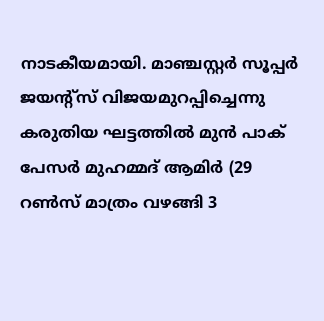നാടകീയമായി. മാഞ്ചസ്റ്റർ സൂപ്പർ ജയന്റ്സ് വിജയമുറപ്പിച്ചെന്നു കരുതിയ ഘട്ടത്തിൽ മുൻ പാക് പേസർ മുഹമ്മദ് ആമിർ (29 റൺസ് മാത്രം വഴങ്ങി 3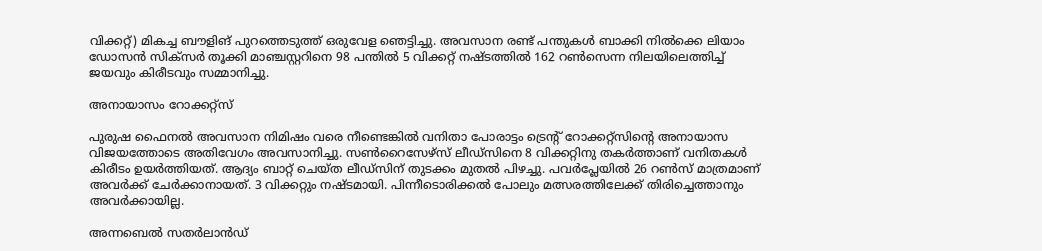വിക്കറ്റ്) മികച്ച ബൗളിങ് പുറത്തെടുത്ത് ഒരുവേള ഞെട്ടിച്ചു. അവസാന രണ്ട് പന്തുകൾ ബാക്കി നിൽക്കെ ലിയാം ഡോസൻ സിക്സർ തൂക്കി മാഞ്ചസ്റ്ററിനെ 98 പന്തിൽ 5 വിക്കറ്റ് നഷ്ടത്തിൽ 162 റൺസെന്ന നിലയിലെത്തിച്ച് ജയവും കിരീടവും സമ്മാനിച്ചു.

അനായാസം റോക്കറ്റ്സ്

പുരുഷ ഫൈനൽ അവസാന നിമിഷം വരെ നീണ്ടെങ്കിൽ വനിതാ പോരാട്ടം ട്രെന്റ് റോക്കറ്റ്സിന്റെ അനായാസ വിജയത്തോടെ അതിവേഗം അവസാനിച്ചു. സൺറൈസേഴ്സ് ലീ‍ഡ്സിനെ 8 വിക്കറ്റിനു തക‍ർത്താണ് വനിതകൾ കിരീടം ഉയർത്തിയത്. ആദ്യം ബാറ്റ് ചെയ്ത ലീഡ്സിന് തുടക്കം മുതൽ പിഴച്ചു. പവർപ്ലേയിൽ 26 റൺസ് മാത്രമാണ് അവർക്ക് ചേർക്കാനായത്. 3 വിക്കറ്റും നഷ്ടമായി. പിന്നീടൊരിക്കൽ പോലും മത്സരത്തിലേക്ക് തിരിച്ചെത്താനും അവർക്കായില്ല.

അന്നബെൽ സതർലാൻഡ‍്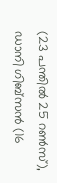(23 പന്തിൽ 25 റൺസ്), ഡാനി ഗിബ്സൻ (16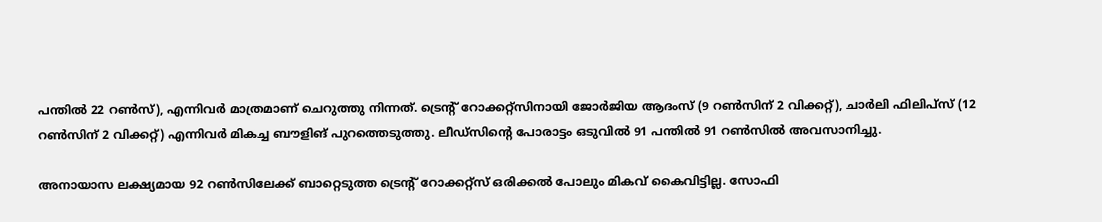പന്തിൽ 22 റൺസ്), എന്നിവർ മാത്രമാണ് ചെറുത്തു നിന്നത്. ട്രെന്റ് റോക്കറ്റ്സിനായി ജോർജിയ ആദംസ് (9 റൺസിന് 2 വിക്കറ്റ്), ചാർലി ഫിലിപ്സ് (12 റൺസിന് 2 വിക്കറ്റ്) എന്നിവർ മികച്ച ബൗളിങ് പുറത്തെടുത്തു. ലീഡ്സിന്റെ പോരാട്ടം ഒടുവിൽ 91 പന്തിൽ 91 റൺസിൽ അവസാനിച്ചു.

അനായാസ ലക്ഷ്യമായ 92 റൺസിലേക്ക് ബാറ്റെടുത്ത ട്രെന്റ് റോക്കറ്റ്സ് ഒരിക്കൽ പോലും മികവ് കൈവിട്ടില്ല. സോഫി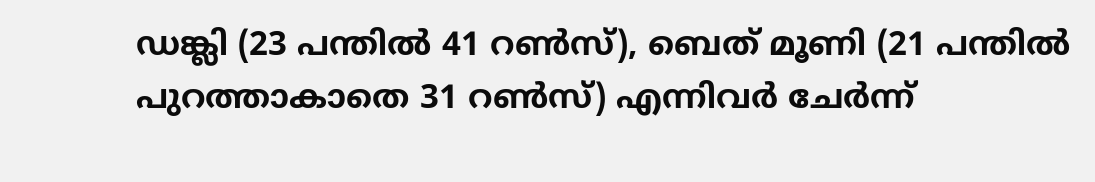ഡങ്ക്ലി (23 പന്തിൽ 41 റൺസ്), ബെത് മൂണി (21 പന്തിൽ പുറത്താകാതെ 31 റൺസ്) എന്നിവർ ചേർന്ന്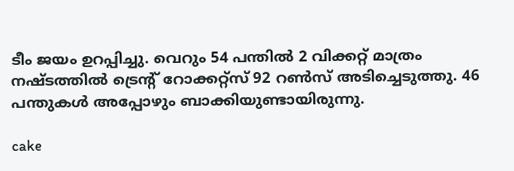ടീം ജയം ഉറപ്പിച്ചു. വെറും 54 പന്തിൽ 2 വിക്കറ്റ് മാത്രം നഷ്ടത്തിൽ ട്രെന്റ് റോക്കറ്റ്സ് 92 റൺസ് അടിച്ചെടുത്തു. 46 പന്തുകൾ അപ്പോഴും ബാക്കിയുണ്ടായിരുന്നു.

cake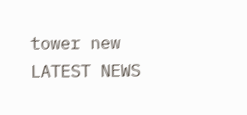tower new
LATEST NEWS